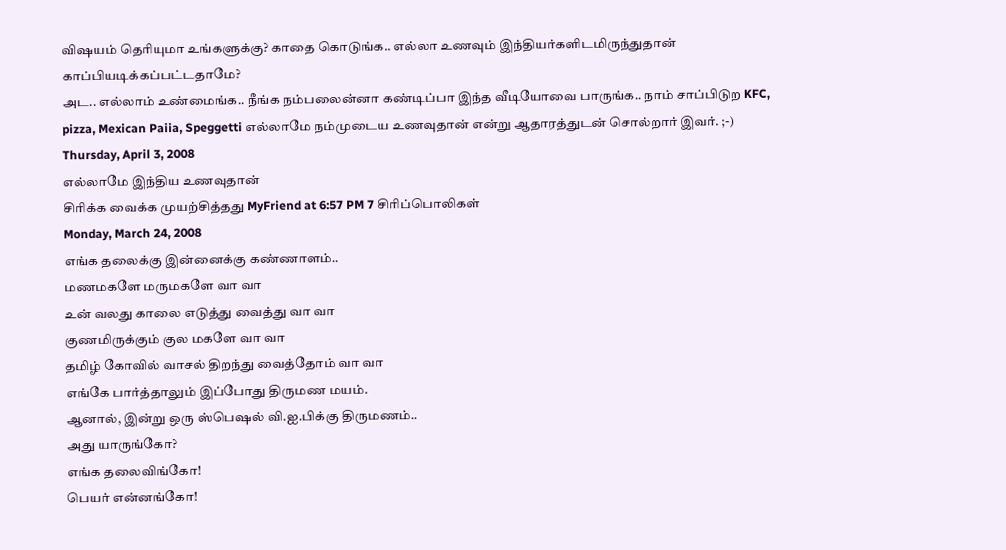விஷயம் தெரியுமா உங்களுக்கு? காதை கொடுங்க.. எல்லா உணவும் இந்தியர்களிடமிருந்துதான் காப்பியடிக்கப்பட்டதாமே?
அட.. எல்லாம் உண்மைங்க.. நீங்க நம்பலைன்னா கண்டிப்பா இந்த வீடியோவை பாருங்க.. நாம் சாப்பிடுற KFC, pizza, Mexican Paiia, Speggetti எல்லாமே நம்முடைய உணவுதான் என்று ஆதாரத்துடன் சொல்றார் இவர். ;-)
Thursday, April 3, 2008
எல்லாமே இந்திய உணவுதான்
சிரிக்க வைக்க முயற்சித்தது MyFriend at 6:57 PM 7 சிரிப்பொலிகள்
Monday, March 24, 2008
எங்க தலைக்கு இன்னைக்கு கண்ணாளம்..
மணமகளே மருமகளே வா வா
உன் வலது காலை எடுத்து வைத்து வா வா
குணமிருக்கும் குல மகளே வா வா
தமிழ் கோவில் வாசல் திறந்து வைத்தோம் வா வா
எங்கே பார்த்தாலும் இப்போது திருமண மயம்.
ஆனால், இன்று ஒரு ஸ்பெஷல் வி.ஐ.பிக்கு திருமணம்..
அது யாருங்கோ?
எங்க தலைவிங்கோ!
பெயர் என்னங்கோ!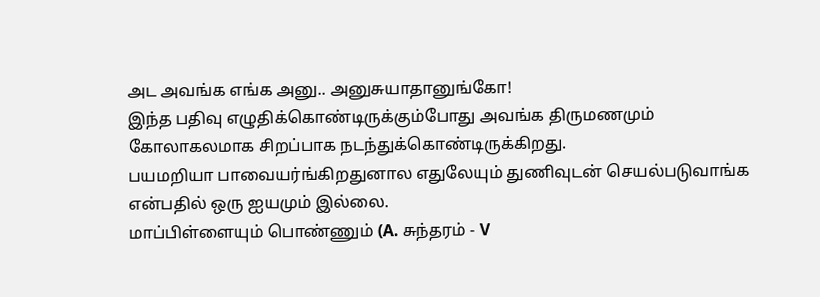அட அவங்க எங்க அனு.. அனுசுயாதானுங்கோ!
இந்த பதிவு எழுதிக்கொண்டிருக்கும்போது அவங்க திருமணமும் கோலாகலமாக சிறப்பாக நடந்துக்கொண்டிருக்கிறது.
பயமறியா பாவையர்ங்கிறதுனால எதுலேயும் துணிவுடன் செயல்படுவாங்க என்பதில் ஒரு ஐயமும் இல்லை.
மாப்பிள்ளையும் பொண்ணும் (A. சுந்தரம் - V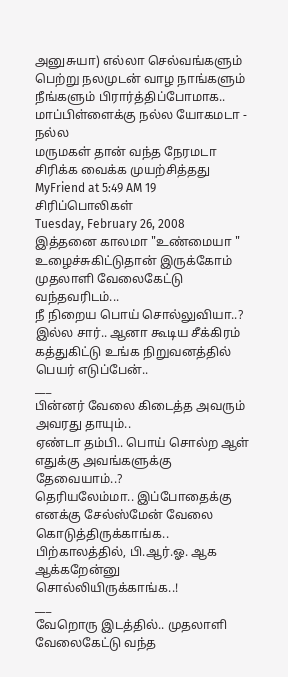அனுசுயா) எல்லா செல்வங்களும் பெற்று நலமுடன் வாழ நாங்களும் நீங்களும் பிரார்த்திப்போமாக..
மாப்பிள்ளைக்கு நல்ல யோகமடா - நல்ல
மருமகள் தான் வந்த நேரமடா
சிரிக்க வைக்க முயற்சித்தது MyFriend at 5:49 AM 19 சிரிப்பொலிகள்
Tuesday, February 26, 2008
இத்தனை காலமா "உண்மையா " உழைச்சுகிட்டுதான் இருக்கோம்
முதலாளி வேலைகேட்டு வந்தவரிடம்...
நீ நிறைய பொய் சொல்லுவியா..?
இல்ல சார்.. ஆனா கூடிய சீக்கிரம் கத்துகிட்டு உங்க நிறுவனத்தில் பெயர் எடுப்பேன்..
___
பின்னர் வேலை கிடைத்த அவரும் அவரது தாயும்..
ஏண்டா தம்பி.. பொய் சொல்ற ஆள் எதுக்கு அவங்களுக்கு தேவையாம்..?
தெரியலேம்மா.. இப்போதைக்கு எனக்கு சேல்ஸ்மேன் வேலை கொடுத்திருக்காங்க.. பிற்காலத்தில், பி.ஆர்.ஓ. ஆக ஆக்கறேன்னு சொல்லியிருக்காங்க..!
___
வேறொரு இடத்தில்.. முதலாளி வேலைகேட்டு வந்த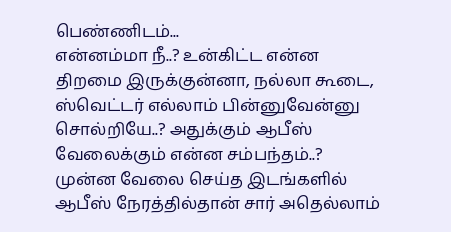பெண்ணிடம்...
என்னம்மா நீ..? உன்கிட்ட என்ன திறமை இருக்குன்னா, நல்லா கூடை, ஸ்வெட்டர் எல்லாம் பின்னுவேன்னு சொல்றியே..? அதுக்கும் ஆபீஸ் வேலைக்கும் என்ன சம்பந்தம்..?
முன்ன வேலை செய்த இடங்களில் ஆபீஸ் நேரத்தில்தான் சார் அதெல்லாம்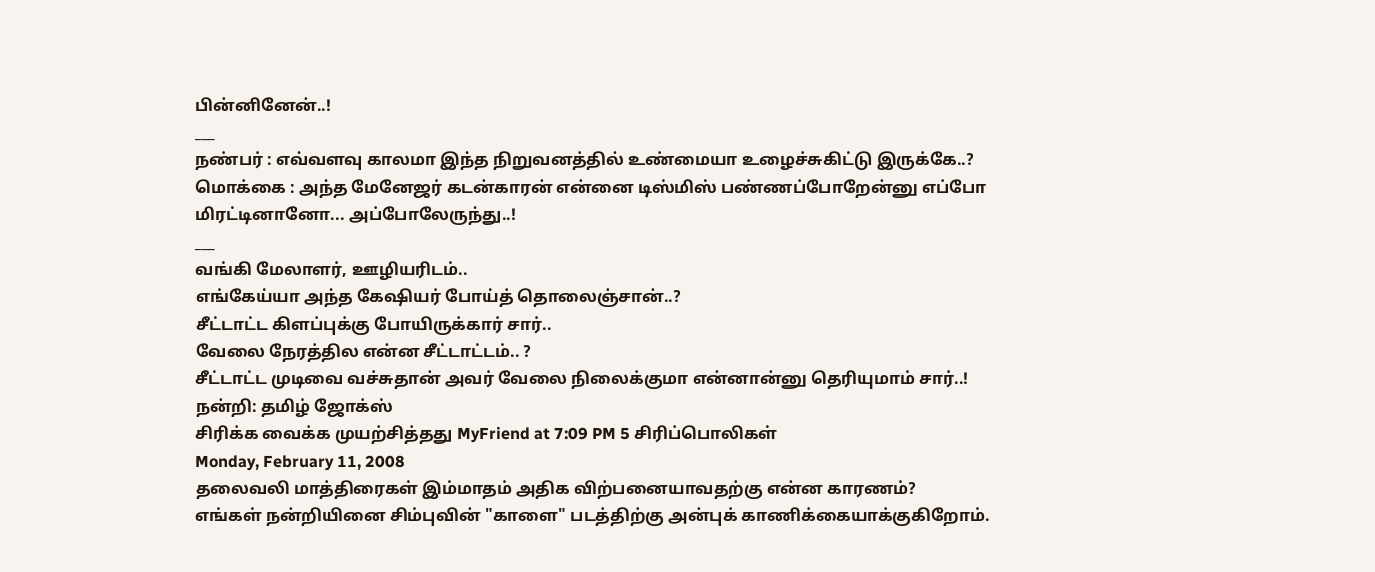பின்னினேன்..!
___
நண்பர் : எவ்வளவு காலமா இந்த நிறுவனத்தில் உண்மையா உழைச்சுகிட்டு இருக்கே..?
மொக்கை : அந்த மேனேஜர் கடன்காரன் என்னை டிஸ்மிஸ் பண்ணப்போறேன்னு எப்போ மிரட்டினானோ... அப்போலேருந்து..!
___
வங்கி மேலாளர், ஊழியரிடம்..
எங்கேய்யா அந்த கேஷியர் போய்த் தொலைஞ்சான்..?
சீட்டாட்ட கிளப்புக்கு போயிருக்கார் சார்..
வேலை நேரத்தில என்ன சீட்டாட்டம்.. ?
சீட்டாட்ட முடிவை வச்சுதான் அவர் வேலை நிலைக்குமா என்னான்னு தெரியுமாம் சார்..!
நன்றி: தமிழ் ஜோக்ஸ்
சிரிக்க வைக்க முயற்சித்தது MyFriend at 7:09 PM 5 சிரிப்பொலிகள்
Monday, February 11, 2008
தலைவலி மாத்திரைகள் இம்மாதம் அதிக விற்பனையாவதற்கு என்ன காரணம்?
எங்கள் நன்றியினை சிம்புவின் "காளை" படத்திற்கு அன்புக் காணிக்கையாக்குகிறோம்.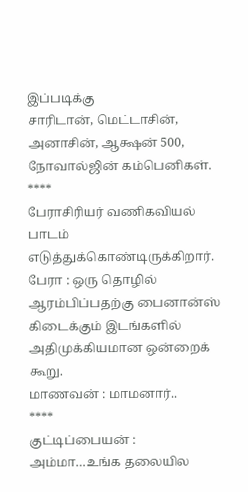இப்படிக்கு
சாரிடான், மெட்டாசின், அனாசின், ஆக்ஷன் 500, நோவால்ஜின் கம்பெனிகள்.
****
பேராசிரியர் வணிகவியல் பாடம் எடுத்துக்கொண்டிருக்கிறார்.
பேரா : ஒரு தொழில் ஆரம்பிப்பதற்கு பைனான்ஸ் கிடைக்கும் இடங்களில் அதிமுக்கியமான ஒன்றைக் கூறு.
மாணவன் : மாமனார்..
****
குட்டிப்பையன் : அம்மா…உங்க தலையில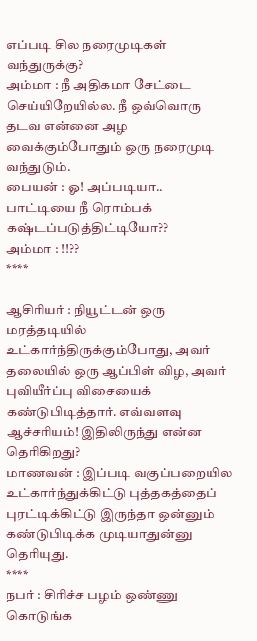எப்படி சில நரைமுடிகள் வந்துருக்கு?
அம்மா : நீ அதிகமா சேட்டை செய்யிறேயில்ல. நீ ஒவ்வொரு தடவ என்னை அழ வைக்கும்போதும் ஒரு நரைமுடி வந்துடும்.
பையன் : ஓ! அப்படியா.. பாட்டியை நீ ரொம்பக் கஷ்டப்படுத்திட்டியோ??
அம்மா : !!??
****

ஆசிரியர் : நியூட்டன் ஒரு மரத்தடியில் உட்கார்ந்திருக்கும்போது, அவர் தலையில் ஒரு ஆப்பிள் விழ, அவர் புவியீர்ப்பு விசையைக் கண்டுபிடித்தார். எவ்வளவு ஆச்சரியம்! இதிலிருந்து என்ன தெரிகிறது?
மாணவன் : இப்படி வகுப்பறையில உட்கார்ந்துக்கிட்டு புத்தகத்தைப் புரட்டிக்கிட்டு இருந்தா ஒன்னும் கண்டுபிடிக்க முடியாதுன்னு தெரியுது.
****
நபர் : சிரிச்ச பழம் ஒண்ணு கொடுங்க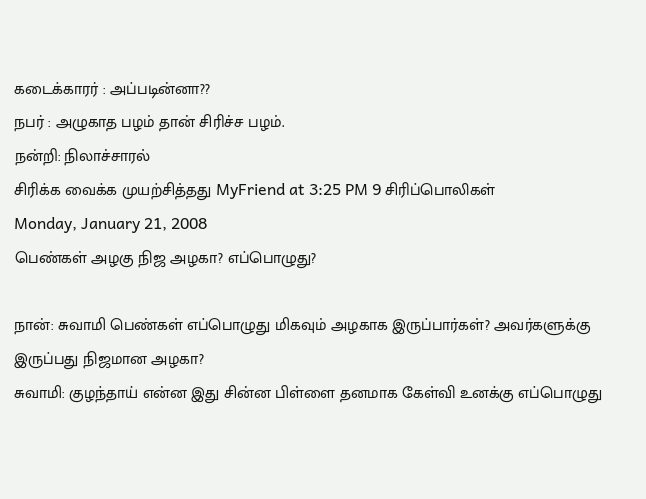கடைக்காரர் : அப்படின்னா??
நபர் : அழுகாத பழம் தான் சிரிச்ச பழம்.
நன்றி: நிலாச்சாரல்
சிரிக்க வைக்க முயற்சித்தது MyFriend at 3:25 PM 9 சிரிப்பொலிகள்
Monday, January 21, 2008
பெண்கள் அழகு நிஜ அழகா? எப்பொழுது?

நான்: சுவாமி பெண்கள் எப்பொழுது மிகவும் அழகாக இருப்பார்கள்? அவர்களுக்கு இருப்பது நிஜமான அழகா?
சுவாமி: குழந்தாய் என்ன இது சின்ன பிள்ளை தனமாக கேள்வி உனக்கு எப்பொழுது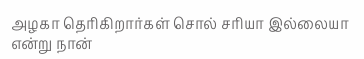அழகா தெரிகிறார்கள் சொல் சரியா இல்லையா என்று நான்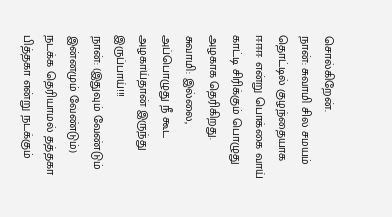சொல்கிறேன்.
நான்: சுவாமி சில சமயம் தொட்டில் குழந்தையாக ஈஈஈ என்று பொக்கை வாய் காட்டி சிரிக்கும் பொழுது அழகாக தெரிகிறது.
சுவாமி: இல்லை, அப்பொழுது நீ கூட அழகாய்தான் இருந்து இருப்பாய்!!!
நான்: (இதுவும் வேண்டும் இன்னமும் வேண்டும்) நடக்க தெரியாமல் தத்தகா பித்தகா என்று நடக்கும்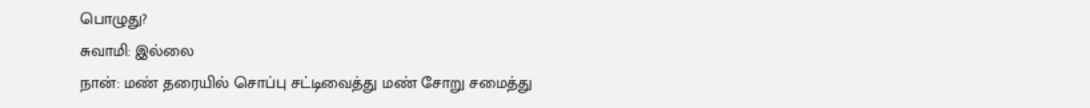பொழுது?
சுவாமி: இல்லை
நான்: மண் தரையில் சொப்பு சட்டிவைத்து மண் சோறு சமைத்து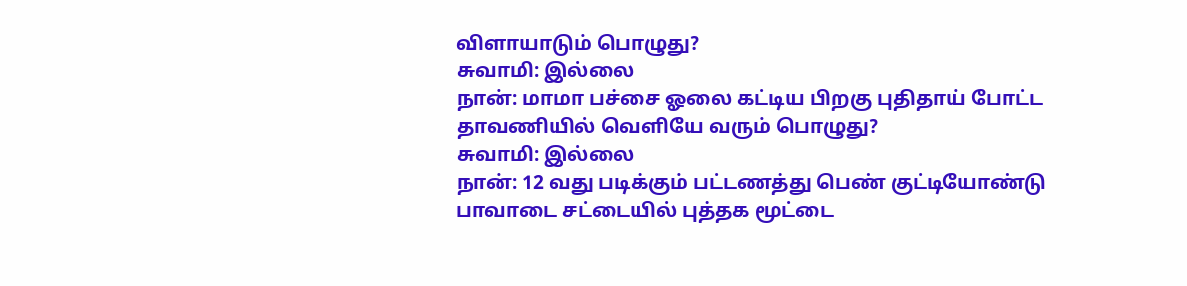விளாயாடும் பொழுது?
சுவாமி: இல்லை
நான்: மாமா பச்சை ஓலை கட்டிய பிறகு புதிதாய் போட்ட தாவணியில் வெளியே வரும் பொழுது?
சுவாமி: இல்லை
நான்: 12 வது படிக்கும் பட்டணத்து பெண் குட்டியோண்டு பாவாடை சட்டையில் புத்தக மூட்டை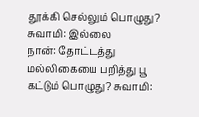தூக்கி செல்லும் பொழுது?
சுவாமி: இல்லை
நான்: தோட்டத்து மல்லிகையை பறித்து பூ கட்டும் பொழுது? சுவாமி: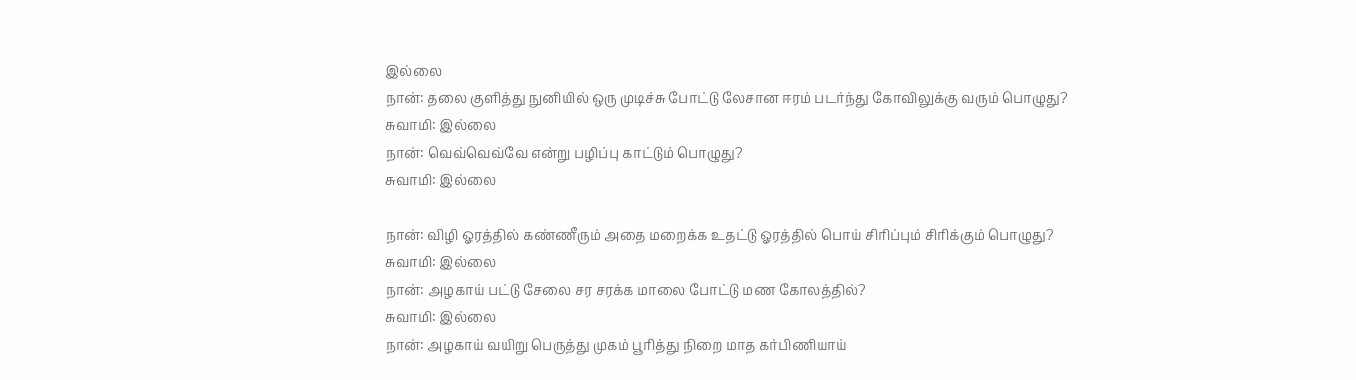இல்லை
நான்: தலை குளித்து நுனியில் ஒரு முடிச்சு போட்டு லேசான ஈரம் படர்ந்து கோவிலுக்கு வரும் பொழுது?
சுவாமி: இல்லை
நான்: வெவ்வெவ்வே என்று பழிப்பு காட்டும் பொழுது?
சுவாமி: இல்லை

நான்: விழி ஓரத்தில் கண்ணீரும் அதை மறைக்க உதட்டு ஓரத்தில் பொய் சிரிப்பும் சிரிக்கும் பொழுது?
சுவாமி: இல்லை
நான்: அழகாய் பட்டு சேலை சர சரக்க மாலை போட்டு மண கோலத்தில்?
சுவாமி: இல்லை
நான்: அழகாய் வயிறு பெருத்து முகம் பூரித்து நிறை மாத கர்பிணியாய்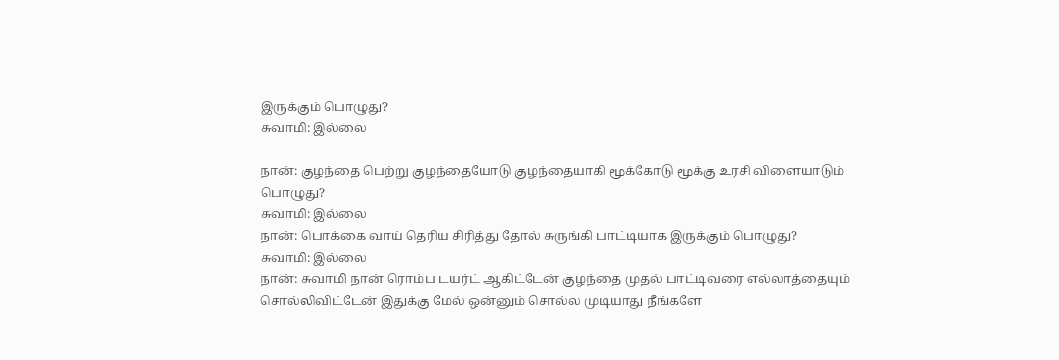இருக்கும் பொழுது?
சுவாமி: இல்லை

நான்: குழந்தை பெற்று குழந்தையோடு குழந்தையாகி மூக்கோடு மூக்கு உரசி விளையாடும் பொழுது?
சுவாமி: இல்லை
நான்: பொக்கை வாய் தெரிய சிரித்து தோல் சுருங்கி பாட்டியாக இருக்கும் பொழுது?
சுவாமி: இல்லை
நான்: சுவாமி நான் ரொம்ப டயர்ட் ஆகிட்டேன் குழந்தை முதல் பாட்டிவரை எல்லாத்தையும் சொல்லிவிட்டேன் இதுக்கு மேல் ஒன்னும் சொல்ல முடியாது நீங்களே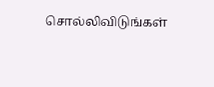சொல்லிவிடுங்கள்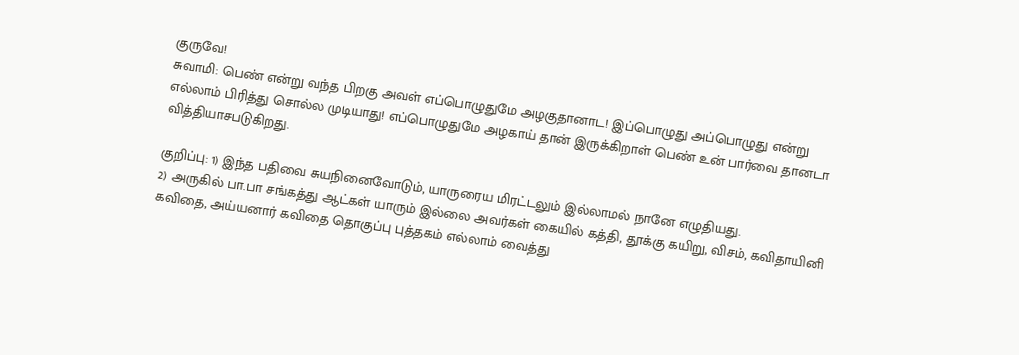குருவே!
சுவாமி: பெண் என்று வந்த பிறகு அவள் எப்பொழுதுமே அழகுதானாட! இப்பொழுது அப்பொழுது என்று எல்லாம் பிரித்து சொல்ல முடியாது! எப்பொழுதுமே அழகாய் தான் இருக்கிறாள் பெண் உன் பார்வை தானடா வித்தியாசபடுகிறது.

குறிப்பு: 1) இந்த பதிவை சுயநினைவோடும், யாருரைய மிரட்டலும் இல்லாமல் நானே எழுதியது.
2) அருகில் பா.பா சங்கத்து ஆட்கள் யாரும் இல்லை அவர்கள் கையில் கத்தி, தூக்கு கயிறு, விசம், கவிதாயினி கவிதை, அய்யனார் கவிதை தொகுப்பு புத்தகம் எல்லாம் வைத்து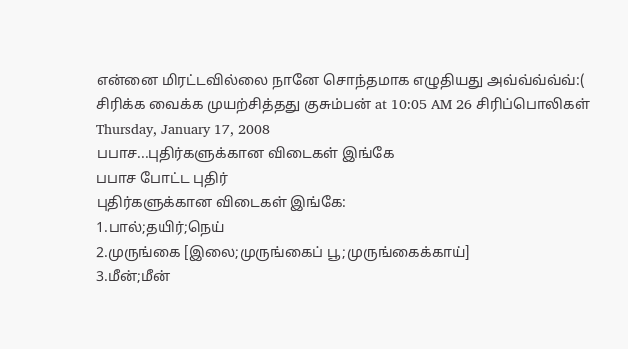என்னை மிரட்டவில்லை நானே சொந்தமாக எழுதியது அவ்வ்வ்வ்வ்:(
சிரிக்க வைக்க முயற்சித்தது குசும்பன் at 10:05 AM 26 சிரிப்பொலிகள்
Thursday, January 17, 2008
பபாச...புதிர்களுக்கான விடைகள் இங்கே
பபாச போட்ட புதிர்
புதிர்களுக்கான விடைகள் இங்கே:
1.பால்;தயிர்;நெய்
2.முருங்கை [இலை;முருங்கைப் பூ;முருங்கைக்காய்]
3.மீன்;மீன்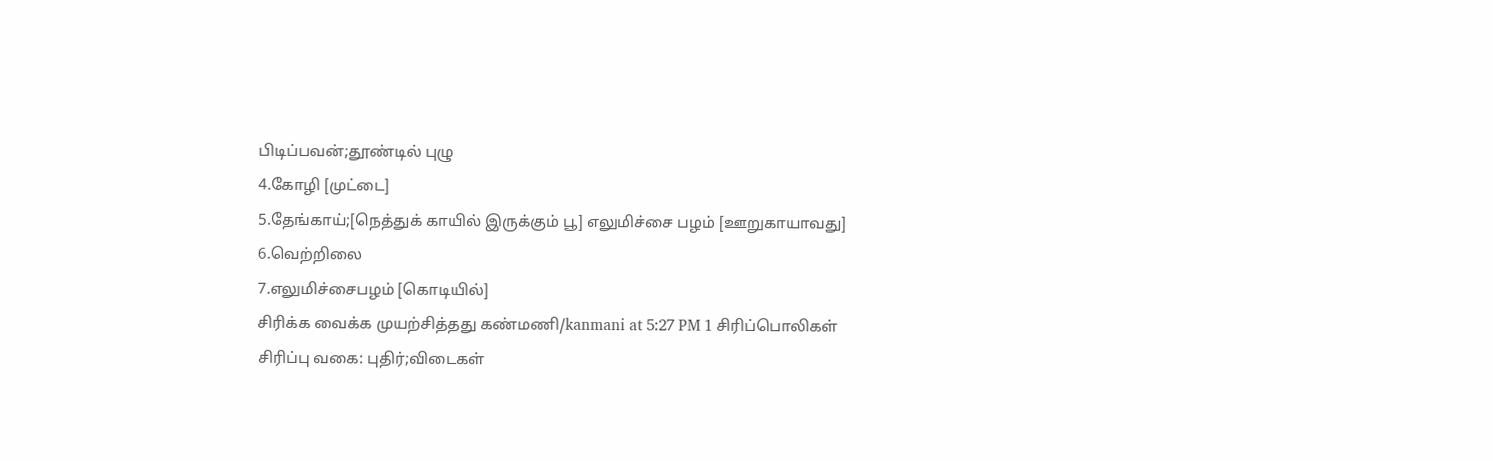பிடிப்பவன்;தூண்டில் புழு
4.கோழி [முட்டை]
5.தேங்காய்;[நெத்துக் காயில் இருக்கும் பூ] எலுமிச்சை பழம் [ஊறுகாயாவது]
6.வெற்றிலை
7.எலுமிச்சைபழம் [கொடியில்]
சிரிக்க வைக்க முயற்சித்தது கண்மணி/kanmani at 5:27 PM 1 சிரிப்பொலிகள்
சிரிப்பு வகை: புதிர்;விடைகள்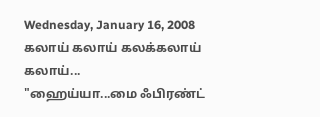Wednesday, January 16, 2008
கலாய் கலாய் கலக்கலாய் கலாய்...
"ஹைய்யா...மை ஃபிரண்ட்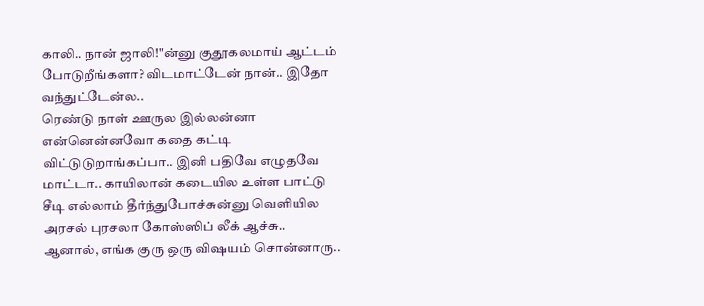காலி.. நான் ஜாலி!"ன்னு குதூகலமாய் ஆட்டம் போடுறீங்களா? விடமாட்டேன் நான்.. இதோ வந்துட்டேன்ல..
ரெண்டு நாள் ஊருல இல்லன்னா என்னென்னவோ கதை கட்டி விட்டுடுறாங்கப்பா.. இனி பதிவே எழுதவே மாட்டா.. காயிலான் கடையில உள்ள பாட்டு சீடி எல்லாம் தீர்ந்துபோச்சுன்னு வெளியில அரசல் புரசலா கோஸ்ஸிப் லீக் ஆச்சு..
ஆனால், எங்க குரு ஒரு விஷயம் சொன்னாரு..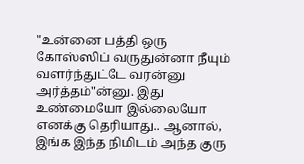"உன்னை பத்தி ஒரு கோஸ்ஸிப் வருதுன்னா நீயும் வளர்ந்துட்டே வரன்னு அர்த்தம்"ன்னு. இது உண்மையோ இல்லையோ எனக்கு தெரியாது.. ஆனால், இங்க இந்த நிமிடம் அந்த குரு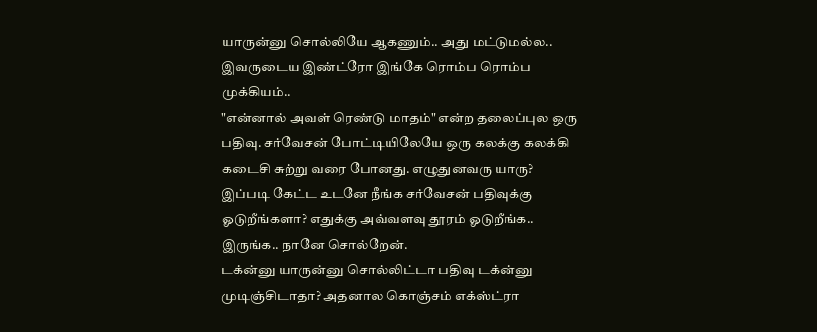யாருன்னு சொல்லியே ஆகணும்.. அது மட்டுமல்ல.. இவருடைய இண்ட்ரோ இங்கே ரொம்ப ரொம்ப முக்கியம்..
"என்னால் அவள் ரெண்டு மாதம்" என்ற தலைப்புல ஒரு பதிவு. சர்வேசன் போட்டியிலேயே ஒரு கலக்கு கலக்கி கடைசி சுற்று வரை போனது. எழுதுனவரு யாரு? இப்படி கேட்ட உடனே நீங்க சர்வேசன் பதிவுக்கு ஓடுறீங்களா? எதுக்கு அவ்வளவு தூரம் ஓடுறீங்க.. இருங்க.. நானே சொல்றேன்.
டக்ன்னு யாருன்னு சொல்லிட்டா பதிவு டக்ன்னு முடிஞ்சிடாதா? அதனால கொஞ்சம் எக்ஸ்ட்ரா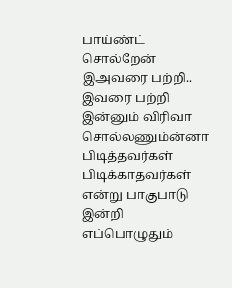பாய்ண்ட் சொல்றேன் இஅவரை பற்றி..
இவரை பற்றி இன்னும் விரிவா சொல்லணும்ன்னா பிடித்தவர்கள் பிடிக்காதவர்கள் என்று பாகுபாடு இன்றி எப்பொழுதும்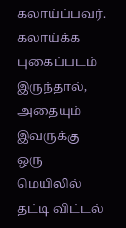கலாய்ப்பவர். கலாய்க்க புகைப்படம் இருந்தால், அதையும் இவருக்கு ஒரு மெயிலில் தட்டி விட்டல்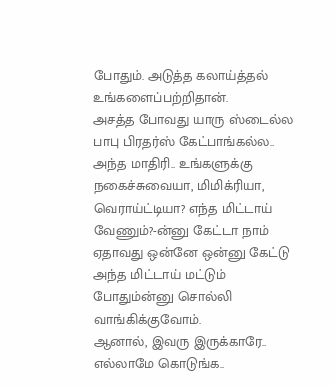போதும். அடுத்த கலாய்த்தல் உங்களைப்பற்றிதான்.
அசத்த போவது யாரு ஸ்டைல்ல பாபு பிரதர்ஸ் கேட்பாங்கல்ல.. அந்த மாதிரி.. உங்களுக்கு நகைச்சுவையா, மிமிக்ரியா, வெராய்ட்டியா? எந்த மிட்டாய் வேணும்?-ன்னு கேட்டா நாம் ஏதாவது ஒன்னே ஒன்னு கேட்டு அந்த மிட்டாய் மட்டும் போதும்ன்னு சொல்லி வாங்கிக்குவோம்.
ஆனால், இவரு இருக்காரே.. எல்லாமே கொடுங்க..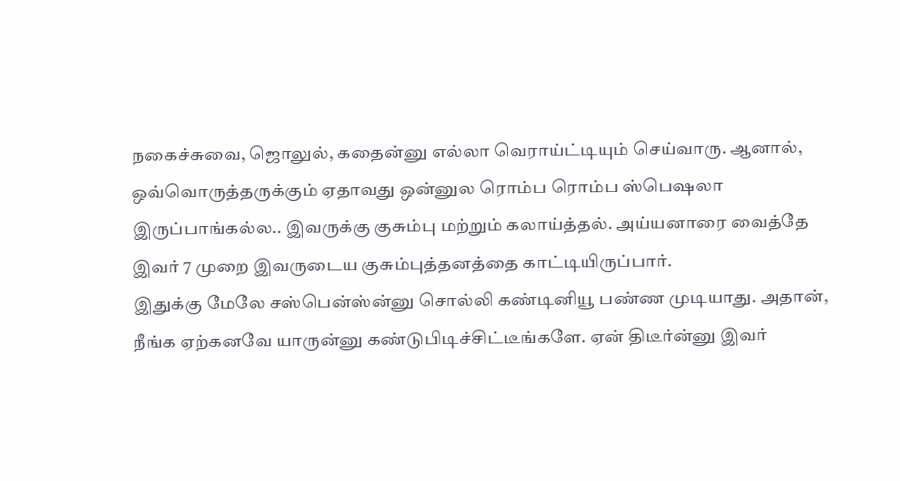நகைச்சுவை, ஜொலுல், கதைன்னு எல்லா வெராய்ட்டியும் செய்வாரு. ஆனால், ஒவ்வொருத்தருக்கும் ஏதாவது ஒன்னுல ரொம்ப ரொம்ப ஸ்பெஷலா இருப்பாங்கல்ல.. இவருக்கு குசும்பு மற்றும் கலாய்த்தல். அய்யனாரை வைத்தே இவர் 7 முறை இவருடைய குசும்புத்தனத்தை காட்டியிருப்பார்.
இதுக்கு மேலே சஸ்பென்ஸ்ன்னு சொல்லி கண்டினியூ பண்ண முடியாது. அதான், நீங்க ஏற்கனவே யாருன்னு கண்டுபிடிச்சிட்டீங்களே. ஏன் திடீர்ன்னு இவர்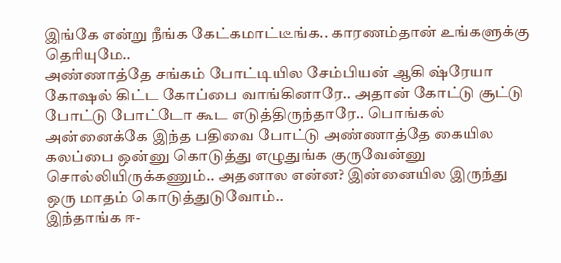இங்கே என்று நீங்க கேட்கமாட்டீங்க.. காரணம்தான் உங்களுக்கு தெரியுமே..
அண்ணாத்தே சங்கம் போட்டியில சேம்பியன் ஆகி ஷ்ரேயா கோஷல் கிட்ட கோப்பை வாங்கினாரே.. அதான் கோட்டு சூட்டு போட்டு போட்டோ கூட எடுத்திருந்தாரே.. பொங்கல் அன்னைக்கே இந்த பதிவை போட்டு அண்ணாத்தே கையில கலப்பை ஒன்னு கொடுத்து எழுதுங்க குருவேன்னு சொல்லியிருக்கணும்.. அதனால என்ன? இன்னையில இருந்து ஒரு மாதம் கொடுத்துடுவோம்..
இந்தாங்க ஈ-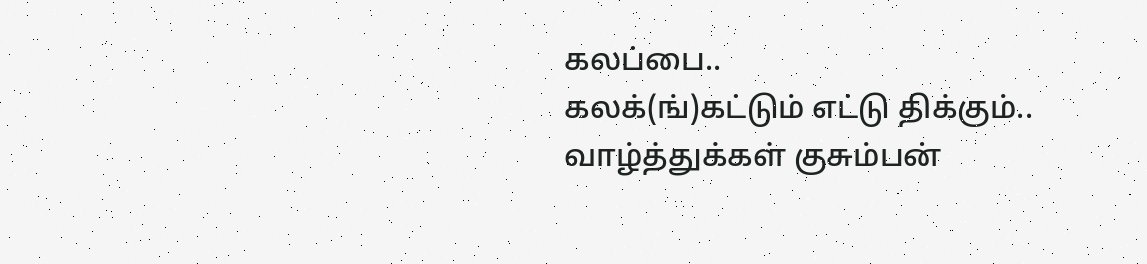கலப்பை..
கலக்(ங்)கட்டும் எட்டு திக்கும்..
வாழ்த்துக்கள் குசும்பன்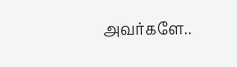அவர்களே..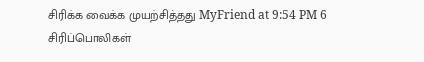சிரிக்க வைக்க முயற்சித்தது MyFriend at 9:54 PM 6 சிரிப்பொலிகள்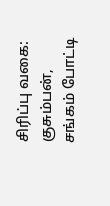சிரிப்பு வகை: குசும்பன், சங்கம் போட்டி